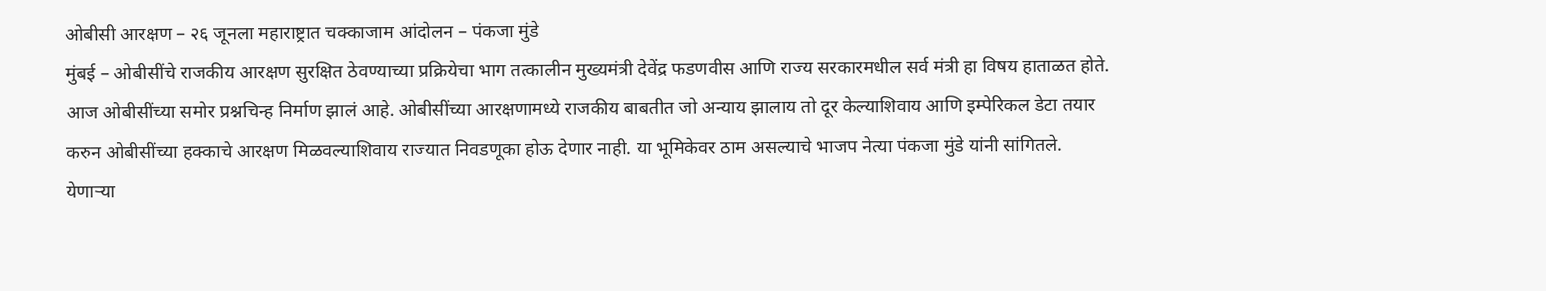ओबीसी आरक्षण – २६ जूनला महाराष्ट्रात चक्काजाम आंदोलन – पंकजा मुंडे
मुंबई – ओबीसींचे राजकीय आरक्षण सुरक्षित ठेवण्याच्या प्रक्रियेचा भाग तत्कालीन मुख्यमंत्री देवेंद्र फडणवीस आणि राज्य सरकारमधील सर्व मंत्री हा विषय हाताळत होते. आज ओबीसींच्या समोर प्रश्नचिन्ह निर्माण झालं आहे. ओबीसींच्या आरक्षणामध्ये राजकीय बाबतीत जो अन्याय झालाय तो दूर केल्याशिवाय आणि इम्पेरिकल डेटा तयार करुन ओबीसींच्या हक्काचे आरक्षण मिळवल्याशिवाय राज्यात निवडणूका होऊ देणार नाही. या भूमिकेवर ठाम असल्याचे भाजप नेत्या पंकजा मुंडे यांनी सांगितले.
येणाऱ्या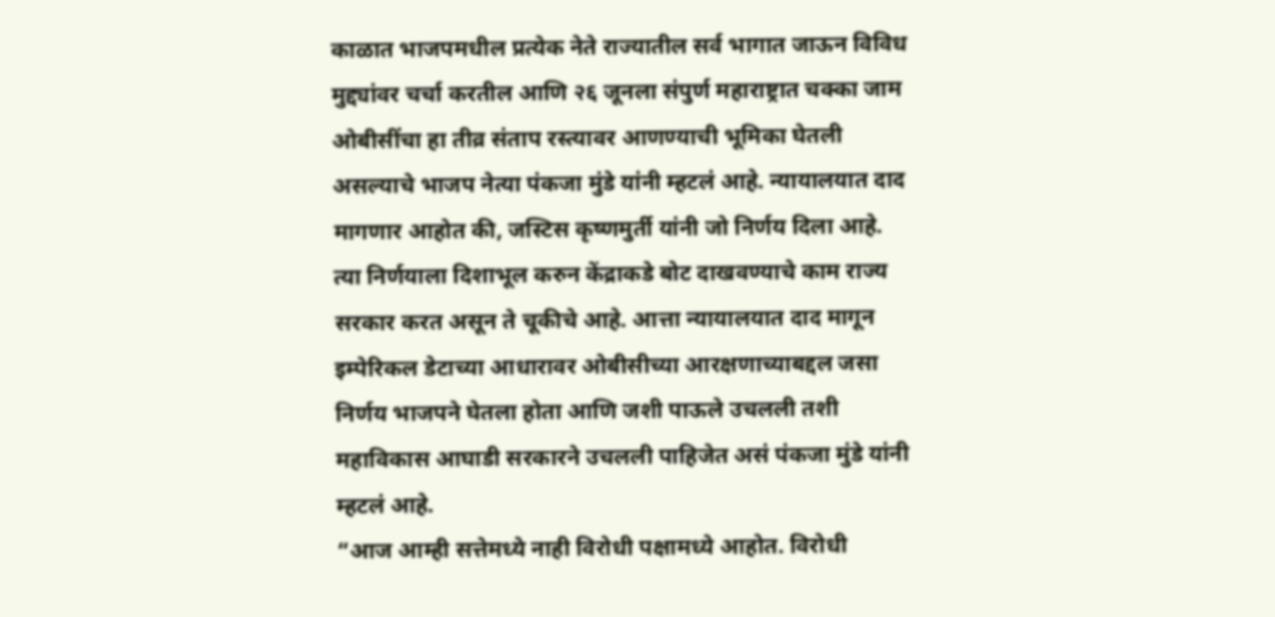काळात भाजपमधील प्रत्येक नेते राज्यातील सर्व भागात जाऊन विविध मुद्द्यांवर चर्चा करतील आणि २६ जूनला संपुर्ण महाराष्ट्रात चक्का जाम ओबीसींचा हा तीव्र संताप रस्त्यावर आणण्याची भूमिका घेतली असल्याचे भाजप नेत्या पंकजा मुंडे यांनी म्हटलं आहे. न्यायालयात दाद मागणार आहोत की, जस्टिस कृष्णमुर्ती यांनी जो निर्णय दिला आहे. त्या निर्णयाला दिशाभूल करुन केंद्राकडे बोट दाखवण्याचे काम राज्य सरकार करत असून ते चूकीचे आहे. आत्ता न्यायालयात दाद मागून इम्पेरिकल डेटाच्या आधारावर ओबीसीच्या आरक्षणाच्याबद्दल जसा निर्णय भाजपने घेतला होता आणि जशी पाऊले उचलली तशी महाविकास आघाडी सरकारने उचलली पाहिजेत असं पंकजा मुंडे यांनी म्हटलं आहे.
“आज आम्ही सत्तेमध्ये नाही विरोधी पक्षामध्ये आहोत. विरोधी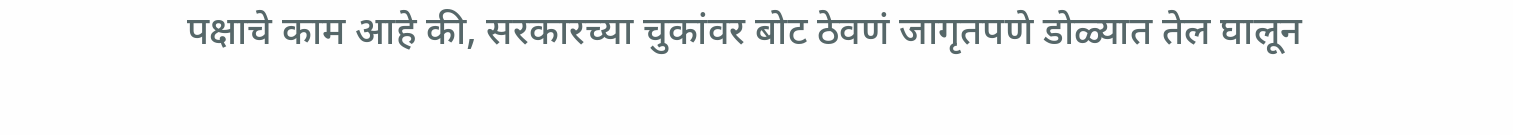पक्षाचे काम आहे की, सरकारच्या चुकांवर बोट ठेवणं जागृतपणे डोळ्यात तेल घालून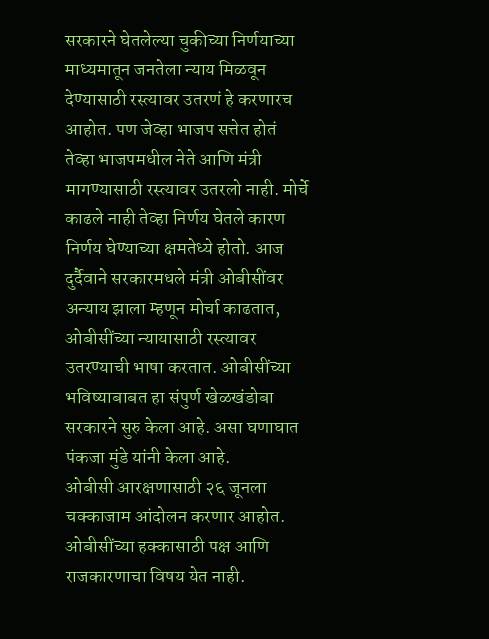सरकारने घेतलेल्या चुकीच्या निर्णयाच्या माध्यमातून जनतेला न्याय मिळवून देण्यासाठी रस्त्यावर उतरणं हे करणारच आहोत. पण जेव्हा भाजप सत्तेत होतं तेव्हा भाजपमधील नेते आणि मंत्री मागण्यासाठी रस्त्यावर उतरलो नाही. मोर्चे काढले नाही तेव्हा निर्णय घेतले कारण निर्णय घेण्याच्या क्षमतेध्ये होतो. आज दुर्दैवाने सरकारमधले मंत्री ओबीसींवर अन्याय झाला म्हणून मोर्चा काढतात, ओबीसींच्या न्यायासाठी रस्त्यावर उतरण्याची भाषा करतात. ओबीसींच्या भविष्याबाबत हा संपुर्ण खेळखंडोबा सरकारने सुरु केला आहे. असा घणाघात पंकजा मुंडे यांनी केला आहे.
ओबीसी आरक्षणासाठी २६ जूनला चक्काजाम आंदोलन करणार आहोत. ओबीसींच्या हक्कासाठी पक्ष आणि राजकारणाचा विषय येत नाही.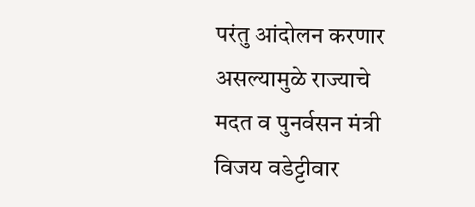परंतु आंदोलन करणार असल्यामुळे राज्याचे मदत व पुनर्वसन मंत्री विजय वडेट्टीवार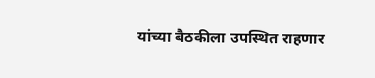यांच्या बैठकीला उपस्थित राहणार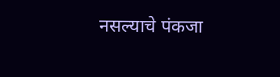नसल्याचे पंकजा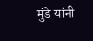मुंडे यांनी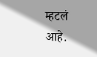म्हटलं आहे.